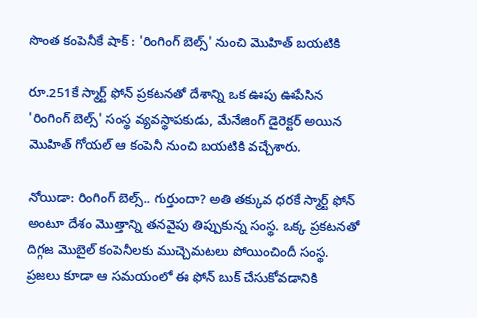సొంత కంపెనీకే షాక్ : 'రింగింగ్ బెల్స్' నుంచి మొహిత్ బయటికి

రూ.251కే స్మార్ట్ ఫోన్ ప్రకటనతో దేశాన్ని ఒక ఊపు ఊపేసిన 'రింగింగ్ బెల్స్' సంస్థ వ్యవస్థాపకుడు, మేనేజింగ్ డైరెక్టర్ అయిన మొహిత్ గోయల్ ఆ కంపెనీ నుంచి బయటికి వచ్చేశారు.

నోయిడా: రింగింగ్ బెల్స్.. గుర్తుందా? అతి తక్కువ ధరకే స్మార్ట్ ఫోన్ అంటూ దేశం మొత్తాన్ని తనవైపు తిప్పుకున్న సంస్థ. ఒక్క ప్రకటనతో దిగ్గజ మొబైల్ కంపెనీలకు ముచ్చెమటలు పోయించిందీ సంస్థ. ప్రజలు కూడా ఆ సమయంలో ఈ ఫోన్ బుక్ చేసుకోవడానికి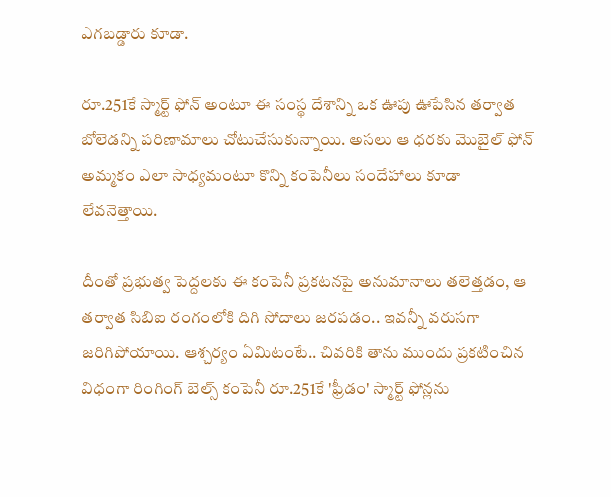ఎగబడ్డారు కూడా.

రూ.251కే స్మార్ట్ ఫోన్ అంటూ ఈ సంస్థ దేశాన్ని ఒక ఊపు ఊపేసిన తర్వాత బోలెడన్ని పరిణామాలు చోటుచేసుకున్నాయి. అసలు ఆ ధరకు మొబైల్ ఫోన్ అమ్మకం ఎలా సాధ్యమంటూ కొన్ని కంపెనీలు సందేహాలు కూడా లేవనెత్తాయి.

దీంతో ప్రభుత్వ పెద్దలకు ఈ కంపెనీ ప్రకటనపై అనుమానాలు తలెత్తడం, ఆ తర్వాత సిబిఐ రంగంలోకి దిగి సోదాలు జరపడం.. ఇవన్నీ వరుసగా జరిగిపోయాయి. ఆశ్చర్యం ఏమిటంటే.. చివరికి తాను ముందు ప్రకటించిన విధంగా రింగింగ్ బెల్స్ కంపెనీ రూ.251కే 'ఫ్రీడం' స్మార్ట్ ఫోన్లను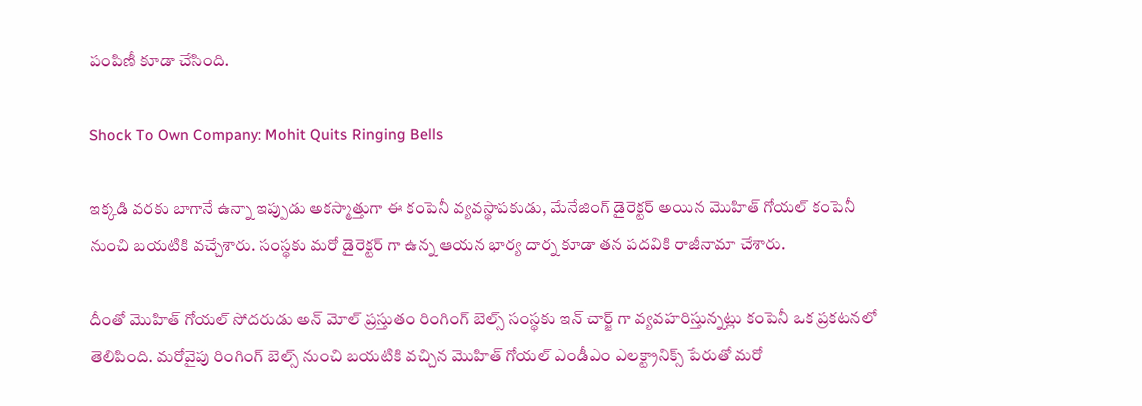పంపిణీ కూడా చేసింది.

Shock To Own Company: Mohit Quits Ringing Bells

ఇక్కడి వరకు బాగానే ఉన్నా ఇప్పుడు అకస్మాత్తుగా ఈ కంపెనీ వ్యవస్థాపకుడు, మేనేజింగ్ డైరెక్టర్ అయిన మొహిత్ గోయల్ కంపెనీ నుంచి బయటికి వచ్చేశారు. సంస్థకు మరో డైరెక్టర్ గా ఉన్న ఆయన భార్య దార్న కూడా తన పదవికి రాజీనామా చేశారు.

దీంతో మొహిత్ గోయల్ సోదరుడు అన్ మోల్ ప్రస్తుతం రింగింగ్ బెల్స్ సంస్థకు ఇన్ చార్జ్ గా వ్యవహరిస్తున్నట్లు కంపెనీ ఒక ప్రకటనలో తెలిపింది. మరోవైపు రింగింగ్ బెల్స్ నుంచి బయటికి వచ్చిన మొహిత్ గోయల్ ఎండీఎం ఎలక్ట్రానిక్స్ పేరుతో మరో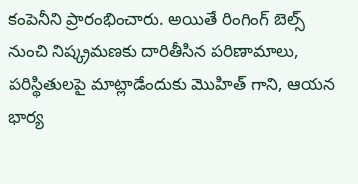కంపెనీని ప్రారంభించారు. అయితే రింగింగ్ బెల్స్ నుంచి నిష్క్రమణకు దారితీసిన పరిణామాలు, పరిస్థితులపై మాట్లాడేందుకు మొహిత్ గాని, ఆయన భార్య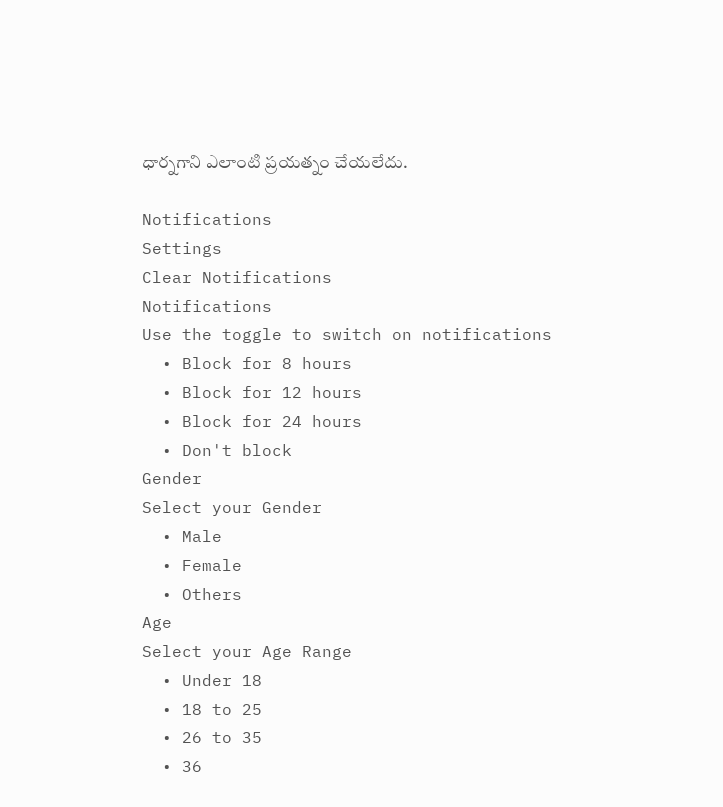ధార్నగాని ఎలాంటి ప్రయత్నం చేయలేదు.

Notifications
Settings
Clear Notifications
Notifications
Use the toggle to switch on notifications
  • Block for 8 hours
  • Block for 12 hours
  • Block for 24 hours
  • Don't block
Gender
Select your Gender
  • Male
  • Female
  • Others
Age
Select your Age Range
  • Under 18
  • 18 to 25
  • 26 to 35
  • 36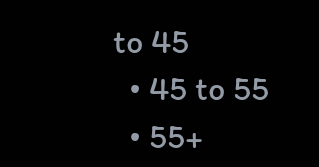to 45
  • 45 to 55
  • 55+